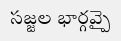సజ్జల భార్గవ్పై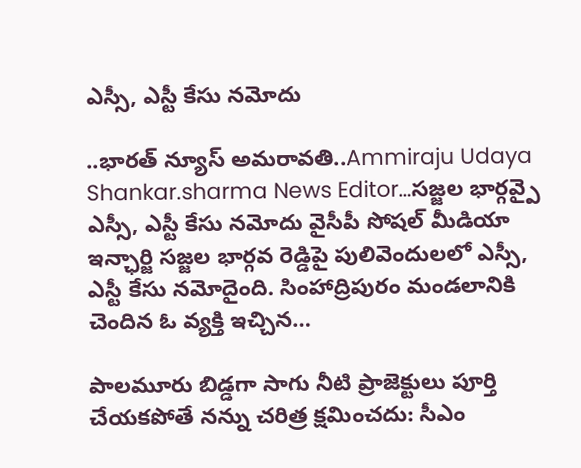ఎస్సీ, ఎస్టీ కేసు నమోదు

..భారత్ న్యూస్ అమరావతి..Ammiraju Udaya Shankar.sharma News Editor…సజ్జల భార్గవ్పై ఎస్సీ, ఎస్టీ కేసు నమోదు వైసీపీ సోషల్ మీడియా ఇన్ఛార్జి సజ్జల భార్గవ రెడ్డిపై పులివెందులలో ఎస్సీ, ఎస్టీ కేసు నమోదైంది. సింహాద్రిపురం మండలానికి చెందిన ఓ వ్యక్తి ఇచ్చిన…

పాలమూరు బిడ్డగా సాగు నీటి ప్రాజెక్టులు పూర్తి చేయకపోతే నన్ను చరిత్ర క్షమించదు: సీఎం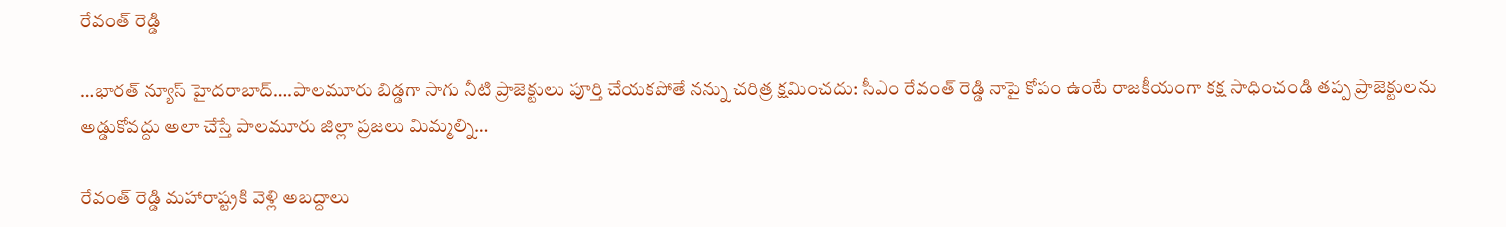రేవంత్ రెడ్డి

…భారత్ న్యూస్ హైదరాబాద్….పాలమూరు బిడ్డగా సాగు నీటి ప్రాజెక్టులు పూర్తి చేయకపోతే నన్ను చరిత్ర క్షమించదు: సీఎం రేవంత్ రెడ్డి నాపై కోపం ఉంటే రాజకీయంగా కక్ష సాధించండి తప్ప ప్రాజెక్టులను అడ్డుకోవద్దు అలా చేస్తే పాలమూరు జిల్లా ప్రజలు మిమ్మల్ని…

రేవంత్ రెడ్డి మహారాష్ట్రకి వెళ్లి అబద్దాలు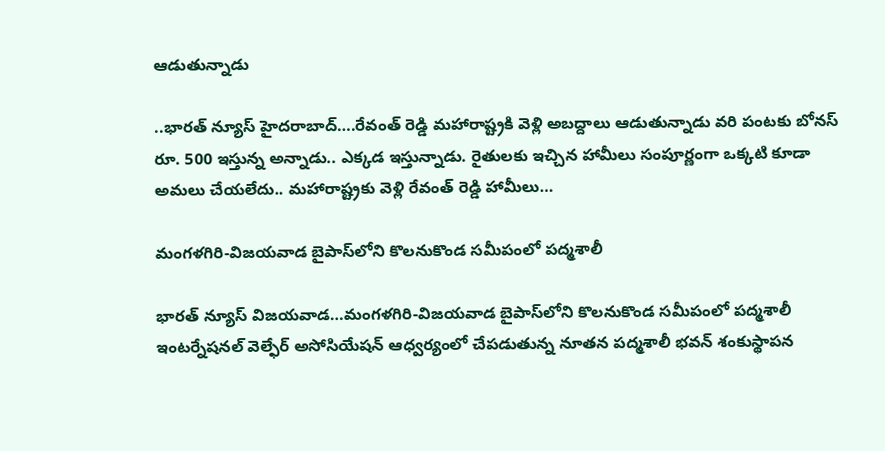ఆడుతున్నాడు

..భారత్ న్యూస్ హైదరాబాద్….రేవంత్ రెడ్డి మహారాష్ట్రకి వెళ్లి అబద్దాలు ఆడుతున్నాడు వరి పంటకు బోనస్ రూ. 500 ఇస్తున్న అన్నాడు.. ఎక్కడ ఇస్తున్నాడు. రైతులకు ఇచ్చిన హామీలు సంపూర్ణంగా ఒక్కటి కూడా అమలు చేయలేదు.. మహారాష్ట్రకు వెళ్లి రేవంత్ రెడ్డి హామీలు…

మంగళగిరి-విజయవాడ బైపాస్‌లోని కొలనుకొండ సమీపంలో పద్మశాలీ

భారత్ న్యూస్ విజయవాడ…మంగళగిరి-విజయవాడ బైపాస్‌లోని కొలనుకొండ సమీపంలో పద్మశాలీ ఇంటర్నేషనల్ వెల్ఫేర్ అసోసియేషన్ ఆధ్వర్యంలో చేపడుతున్న నూతన పద్మశాలీ భవన్ శంకుస్థాపన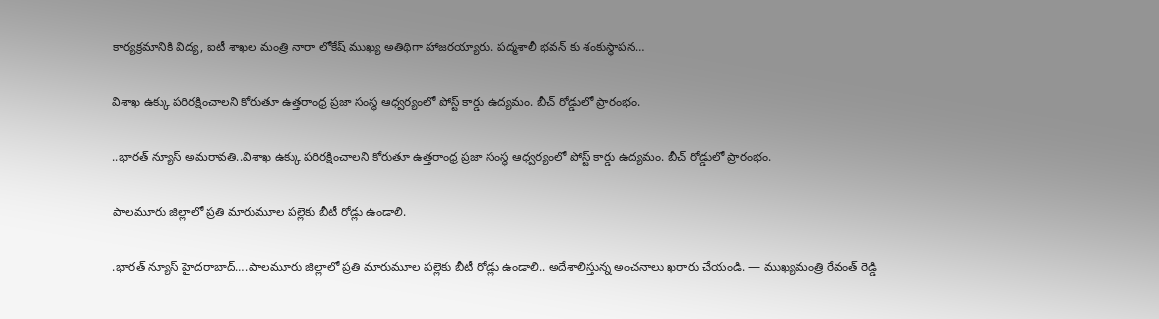కార్యక్రమానికి విద్య, ఐటీ శాఖల మంత్రి నారా లోకేష్ ముఖ్య అతిథిగా హాజరయ్యారు. పద్మశాలీ భవన్ కు శంకుస్థాపన…

విశాఖ ఉక్కు పరిరక్షించాలని కోరుతూ ఉత్తరాంధ్ర ప్రజా సంస్థ ఆధ్వర్యంలో పోస్ట్ కార్డు ఉద్యమం. బీచ్ రోడ్డులో ప్రారంభం.

..భారత్ న్యూస్ అమరావతి..విశాఖ ఉక్కు పరిరక్షించాలని కోరుతూ ఉత్తరాంధ్ర ప్రజా సంస్థ ఆధ్వర్యంలో పోస్ట్ కార్డు ఉద్యమం. బీచ్ రోడ్డులో ప్రారంభం.

పాలమూరు జిల్లాలో ప్రతి మారుమూల పల్లెకు బీటీ రోడ్లు ఉండాలి.

.భారత్ న్యూస్ హైదరాబాద్….పాలమూరు జిల్లాలో ప్రతి మారుమూల పల్లెకు బీటీ రోడ్లు ఉండాలి.. అదేశాలిస్తున్న అంచనాలు ఖరారు చేయండి. — ముఖ్యమంత్రి రేవంత్ రెడ్డి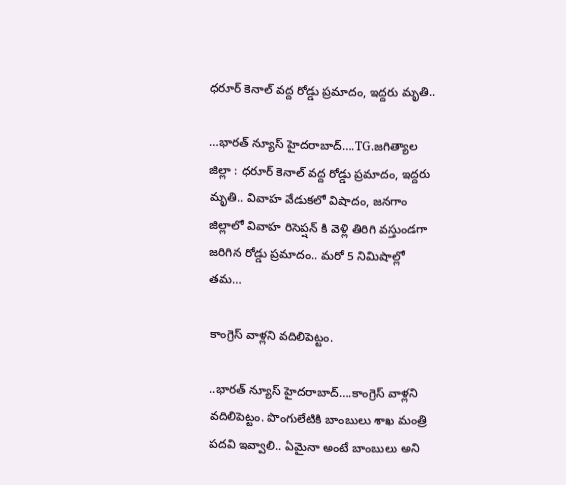ధరూర్ కెనాల్ వద్ద రోడ్డు ప్రమాదం, ఇద్దరు మృతి..

…భారత్ న్యూస్ హైదరాబాద్….TG.జగిత్యాల జిల్లా : ధరూర్ కెనాల్ వద్ద రోడ్డు ప్రమాదం, ఇద్దరు మృతి.. వివాహ వేడుకలో విషాదం, జనగాం జిల్లాలో వివాహ రిసెప్షన్ కి వెళ్లి తిరిగి వస్తుండగా జరిగిన రోడ్డు ప్రమాదం.. మరో 5 నిమిషాల్లో తమ…

కాంగ్రెస్ వాళ్లని వదిలిపెట్టం.

..భారత్ న్యూస్ హైదరాబాద్….కాంగ్రెస్ వాళ్లని వదిలిపెట్టం. పొంగులేటికి బాంబులు శాఖ మంత్రి పదవి ఇవ్వాలి.. ఏమైనా అంటే బాంబులు అని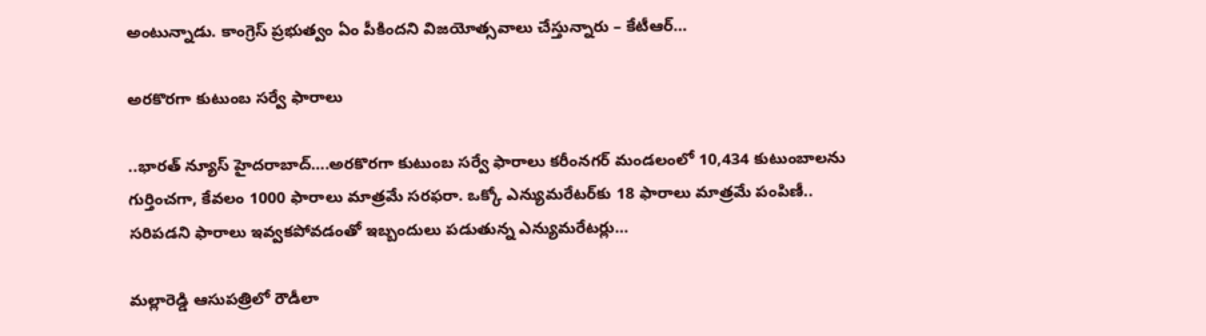అంటున్నాడు. కాంగ్రెస్ ప్రభుత్వం ఏం పీకిందని విజయోత్సవాలు చేస్తున్నారు – కేటీఆర్…

అరకొరగా కుటుంబ సర్వే ఫారాలు

..భారత్ న్యూస్ హైదరాబాద్….అరకొరగా కుటుంబ సర్వే ఫారాలు కరీంనగర్ మండలంలో 10,434 కుటుంబాలను గుర్తించగా, కేవలం 1000 ఫారాలు మాత్రమే సరఫరా. ఒక్కో ఎన్యుమరేటర్‌కు 18 ఫారాలు మాత్రమే పంపిణీ.. సరిపడని ఫారాలు ఇవ్వకపోవడంతో ఇబ్బందులు పడుతున్న ఎన్యుమరేటర్లు…

మల్లారెడ్డి ఆసుపత్రిలో రౌడీలా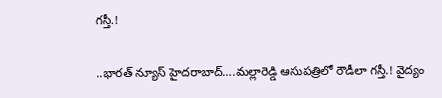గస్తీ.!

..భారత్ న్యూస్ హైదరాబాద్….మల్లారెడ్డి ఆసుపత్రిలో రౌడీలా గస్తీ.! వైద్యం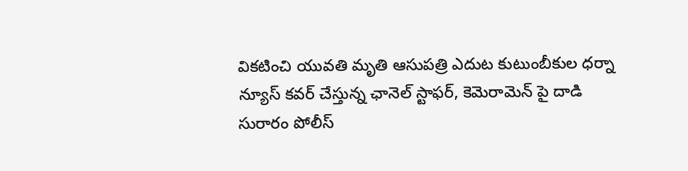వికటించి యువతి మృతి ఆసుపత్రి ఎదుట కుటుంబీకుల ధర్నా న్యూస్ కవర్ చేస్తున్న ఛానెల్ స్టాఫర్, కెమెరామెన్ పై దాడి సురారం పోలీస్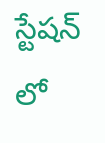స్టేషన్ లో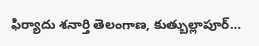ఫిర్యాదు శనార్తి తెలంగాణ, కుత్బుల్లాపూర్…